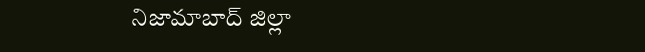నిజామాబాద్ జిల్లా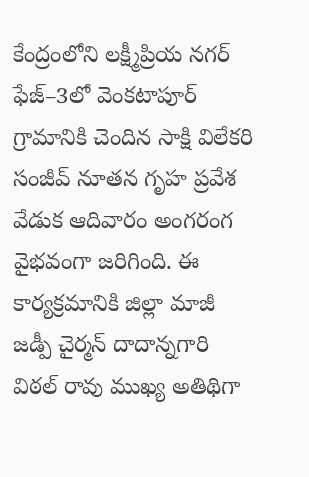కేంద్రంలోని లక్ష్మీప్రియ నగర్ ఫేజ్–3లో వెంకటాపూర్ గ్రామానికి చెందిన సాక్షి విలేకరి సంజీవ్ నూతన గృహ ప్రవేశ వేడుక ఆదివారం అంగరంగ వైభవంగా జరిగింది. ఈ కార్యక్రమానికి జిల్లా మాజీ జడ్పీ చైర్మన్ దాదాన్నగారి విఠల్ రావు ముఖ్య అతిథిగా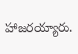హాజరయ్యారు.